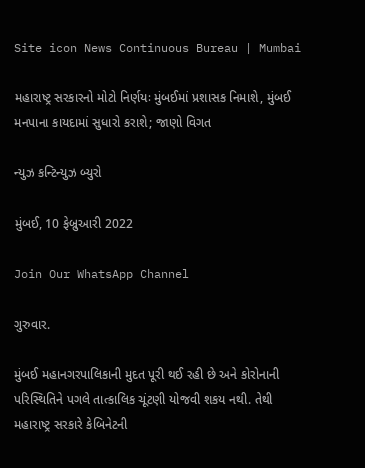Site icon News Continuous Bureau | Mumbai

મહારાષ્ટ્ર સરકારનો મોટો નિર્ણયઃ મુંબઈમાં પ્રશાસક નિમાશે, મુંબઈ મનપાના કાયદામાં સુધારો કરાશે; જાણો વિગત

ન્યુઝ કન્ટિન્યુઝ બ્યુરો

મુંબઈ, 10 ફેબ્રુઆરી 2022

Join Our WhatsApp Channel

ગુરુવાર.

મુંબઈ મહાનગરપાલિકાની મુદત પૂરી થઈ રહી છે અને કોરોનાની પરિસ્થિતિને પગલે તાત્કાલિક ચૂંટણી યોજવી શકય નથી. તેથી મહારાષ્ટ્ર સરકારે કેબિનેટની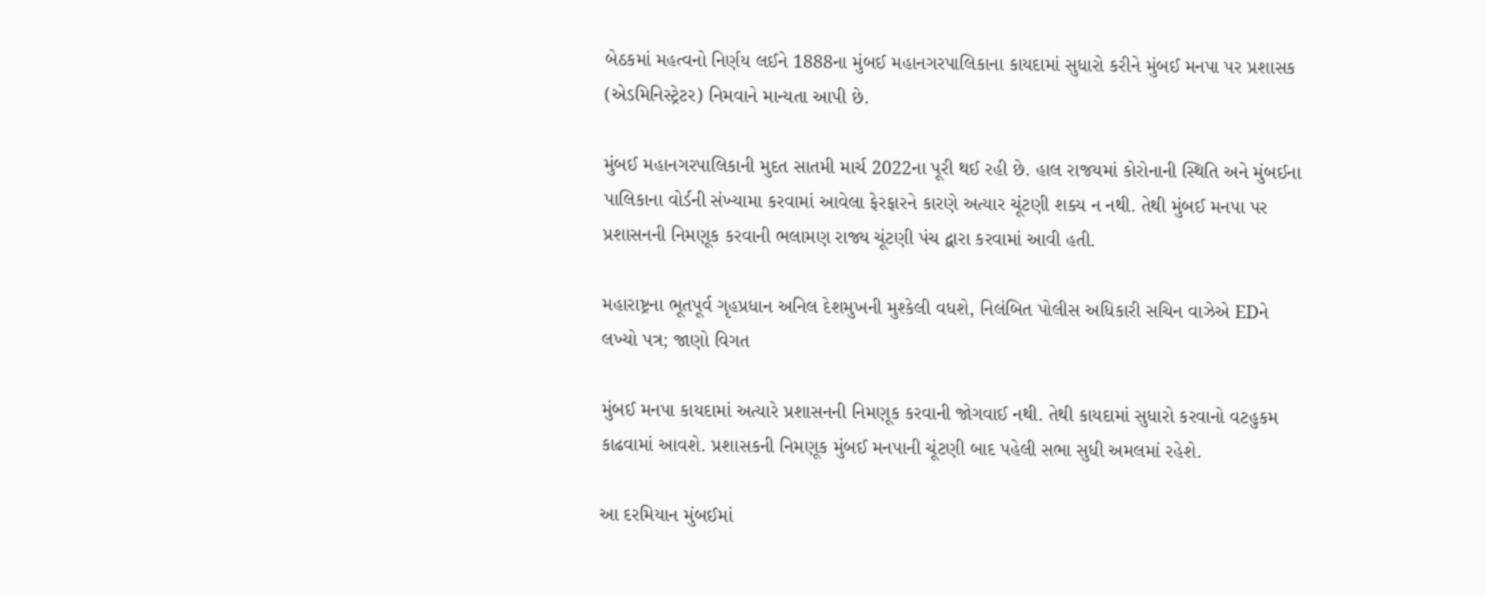બેઠકમાં મહત્વનો નિર્ણય લઈને 1888ના મુંબઈ મહાનગરપાલિકાના કાયદામાં સુધારો કરીને મુંબઈ મનપા પર પ્રશાસક (એડમિનિસ્ટ્રેટર) નિમવાને માન્યતા આપી છે.

મુંબઈ મહાનગરપાલિકાની મુદત સાતમી માર્ચ 2022ના પૂરી થઈ રહી છે. હાલ રાજયમાં કોરોનાની સ્થિતિ અને મુંબઈના પાલિકાના વોર્ડની સંખ્યામા કરવામાં આવેલા ફેરફારને કારણે અત્યાર ચૂંટણી શક્ય ન નથી. તેથી મુંબઈ મનપા પર પ્રશાસનની નિમણૂક કરવાની ભલામણ રાજ્ય ચૂંટણી પંચ દ્વારા કરવામાં આવી હતી.

મહારાષ્ટ્રના ભૂતપૂર્વ ગૃહપ્રધાન અનિલ દેશમુખની મુશ્કેલી વધશે, નિલંબિત પોલીસ અધિકારી સચિન વાઝેએ EDને લખ્યો પત્ર; જાણો વિગત

મુંબઈ મનપા કાયદામાં અત્યારે પ્રશાસનની નિમણૂક કરવાની જોગવાઈ નથી. તેથી કાયદામાં સુધારો કરવાનો વટહુકમ કાઢવામાં આવશે. પ્રશાસકની નિમણૂક મુંબઈ મનપાની ચૂંટણી બાદ પહેલી સભા સુધી અમલમાં રહેશે.

આ દરમિયાન મુંબઈમાં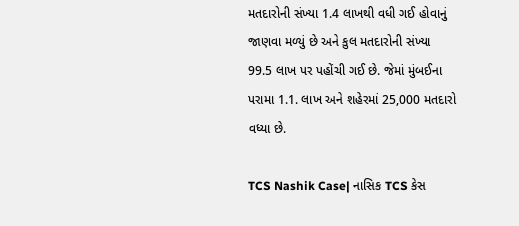મતદારોની સંખ્યા 1.4 લાખથી વધી ગઈ હોવાનું જાણવા મળ્યું છે અને કુલ મતદારોની સંખ્યા 99.5 લાખ પર પહોંચી ગઈ છે. જેમાં મુંબઈના પરામા 1.1. લાખ અને શહેરમાં 25,000 મતદારો વધ્યા છે.

TCS Nashik Case| નાસિક TCS કેસ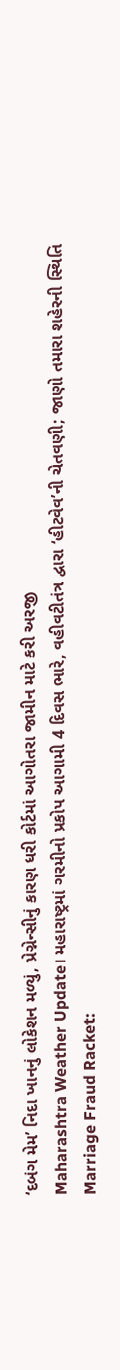‘દબંગ મેમ’ નિદા ખાનનું લોકેશન મળ્યું, પ્રેગ્નેન્સીનું કારણ ધરી કોર્ટમાં આગોતરા જામીન માટે કરી અરજી
Maharashtra Weather Update। મહારાષ્ટ્રમાં ગરમીનો પ્રકોપ આગામી 4 દિવસ ભારે, વહીવટીતંત્ર દ્વારા ‘હીટવેવ’ની ચેતવણી; જાણો તમારા શહેરની સ્થિતિ
Marriage Fraud Racket: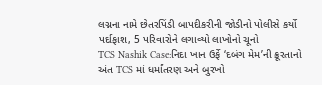લગ્નના નામે છેતરપિંડી બાપદીકરીની જોડીનો પોલીસે કર્યો પર્દાફાશ, 5 પરિવારોને લગાવ્યો લાખોનો ચૂનો
TCS Nashik Case:નિદા ખાન ઉર્ફે ‘દબંગ મેમ’ની ક્રૂરતાનો અંત TCS માં ધર્માંતરણ અને બુરખો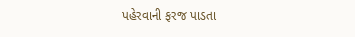પહેરવાની ફરજ પાડતા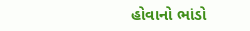હોવાનો ભાંડો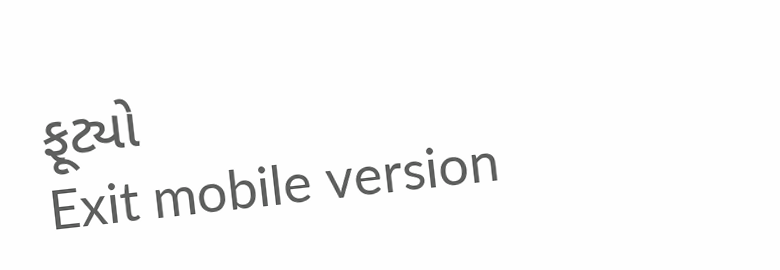ફૂટ્યો
Exit mobile version